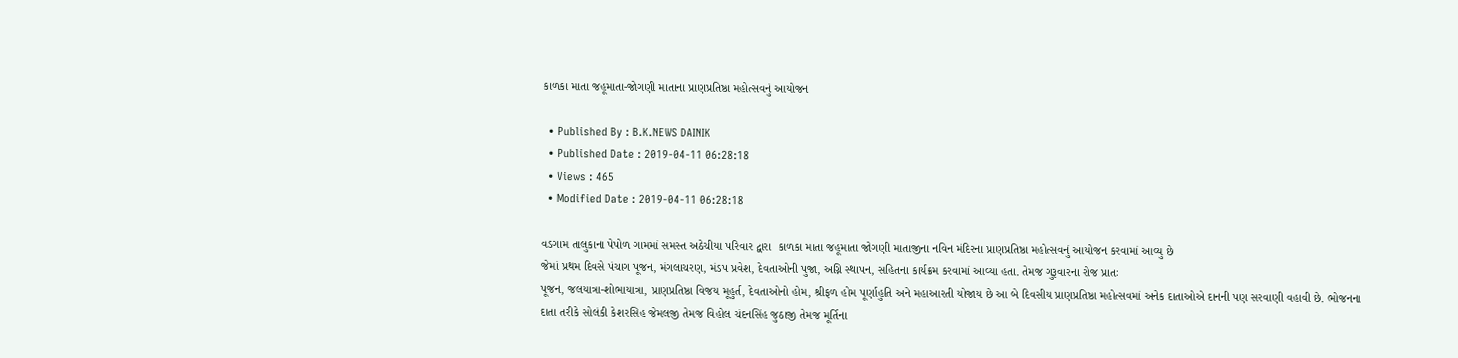કાળકા માતા જહૂમાતા-જોગણી માતાના પ્રાણપ્રતિષ્ઠા મહોત્સવનું આયોજન

  • Published By : B.K.NEWS DAINIK
  • Published Date : 2019-04-11 06:28:18
  • Views : 465
  • Modified Date : 2019-04-11 06:28:18

વડગામ તાલુકાના પેપોળ ગામમાં સમસ્ત અઠેચીયા પરિવાર દ્વારા  કાળકા માતા જહૂમાતા જોગણી માતાજીના નવિન મંદિરના પ્રાણપ્રતિષ્ઠા મહોત્સવનું આયોજન કરવામાં આવ્યુ છે
જેમાં પ્રથમ દિવસે પંચાગ પૂજન, મંગલાચરણ, મંડપ પ્રવેશ, દેવતાઓની પુજા, અગ્નિ સ્થાપન, સહિતના કાર્યક્રમ કરવામાં આવ્યા હતા. તેમજ ગુરૂવારના રોજ પ્રાતઃ
પૂજન, જલયાત્રા-શોભાયાત્રા, પ્રાણપ્રતિષ્ઠા વિજય મૂહુર્ત, દેવતાઓનો હોમ, શ્રીફળ હોમ પૂર્ણાહુતિ અને મહાઆરતી યોજાય છે આ બે દિવસીય પ્રાણપ્રતિષ્ઠા મહોત્સવમાં અનેક દાતાઓએ દાનની પણ સરવાણી વહાવી છે. ભોજનના દાતા તરીકે સોલંકી કેશરસિહ જેમલજી તેમજ વિહોલ ચંદનસિંહ જુઠાજી તેમજ મૂર્તિના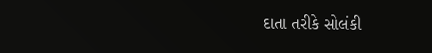દાતા તરીકે સોલંકી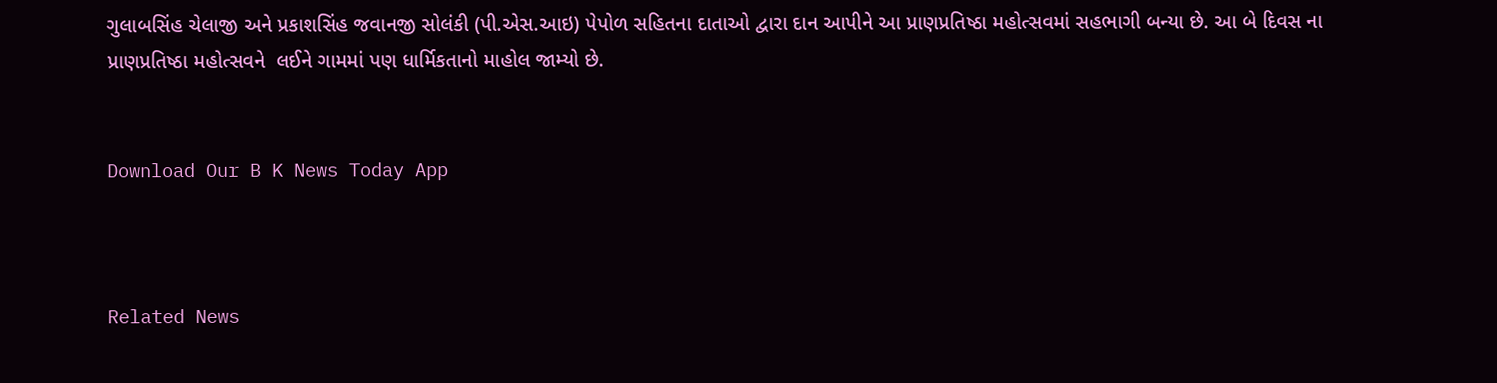ગુલાબસિંહ ચેલાજી અને પ્રકાશસિંહ જવાનજી સોલંકી (પી.એસ.આઇ) પેપોળ સહિતના દાતાઓ દ્વારા દાન આપીને આ પ્રાણપ્રતિષ્ઠા મહોત્સવમાં સહભાગી બન્યા છે. આ બે દિવસ ના પ્રાણપ્રતિષ્ઠા મહોત્સવને  લઈને ગામમાં પણ ધાર્મિકતાનો માહોલ જામ્યો છે.


Download Our B K News Today App



Related News